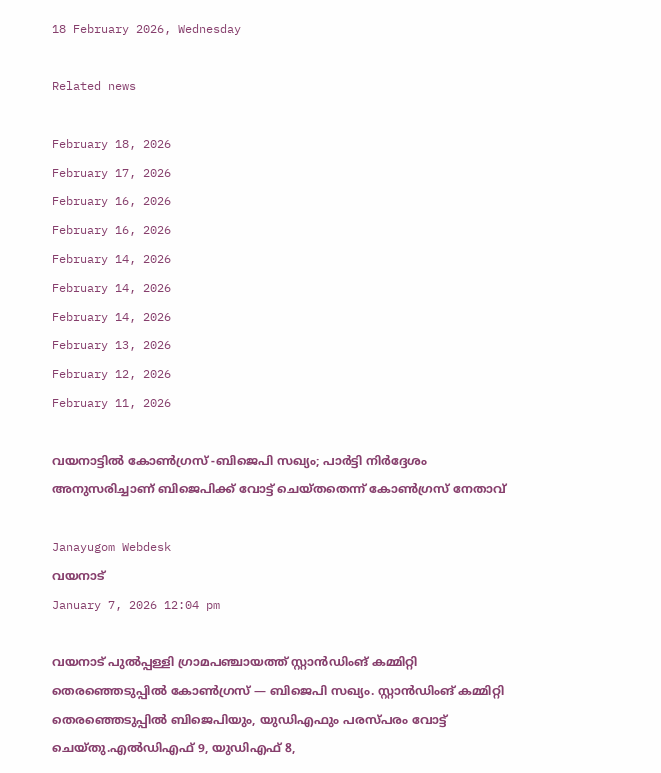18 February 2026, Wednesday

Related news

February 18, 2026
February 17, 2026
February 16, 2026
February 16, 2026
February 14, 2026
February 14, 2026
February 14, 2026
February 13, 2026
February 12, 2026
February 11, 2026

വയനാട്ടില്‍ കോണ്‍ഗ്രസ് ‑ബിജെപി സഖ്യം; പാര്‍ട്ടി നിര്‍ദ്ദേശം അനുസരിച്ചാണ് ബിജെപിക്ക് വോട്ട് ചെയ്തതെന്ന് കോണ്‍ഗ്രസ് നേതാവ്

Janayugom Webdesk
വയനാട്
January 7, 2026 12:04 pm

വയനാട് പുല്‍പ്പള്ളി ഗ്രാമപഞ്ചായത്ത് സ്റ്റാന്‍ഡിംങ് കമ്മിറ്റി തെരഞ്ഞെടുപ്പില്‍ കോണ്‍ഗ്രസ് — ബിജെപി സഖ്യം. സ്റ്റാന്‍ഡിംങ് കമ്മിറ്റി തെരഞ്ഞെടുപ്പില്‍ ബിജെപിയും, യുഡിഎഫും പരസ്പരം വോട്ട് ചെയ്തു.എല്‍ഡിഎഫ് 9, യുഡിഎഫ് 8,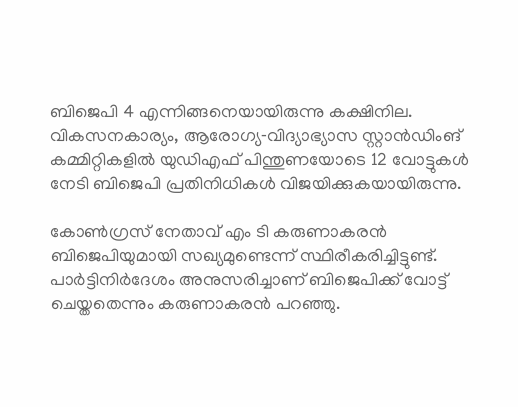ബിജെപി 4 എന്നിങ്ങനെയായിരുന്നു കക്ഷിനില. വികസനകാര്യം, ആരോഗ്യ‑വിദ്യാഭ്യാസ സ്റ്റാന്‍ഡിംങ് കമ്മിറ്റികളില്‍ യുഡിഎഫ് പിന്തുണയോടെ 12 വോട്ടുകള്‍ നേടി ബിജെപി പ്രതിനിധികള്‍ വിജയിക്കുകയായിരുന്നു.

കോണ്‍ഗ്രസ് നേതാവ് എം ടി കരുണാകരന്‍ ബിജെപിയുമായി സഖ്യമുണ്ടെന്ന് സ്ഥിരീകരിച്ചിട്ടുണ്ട്. പാര്‍ട്ടിനിര്‍ദേശം അനുസരിച്ചാണ് ബിജെപിക്ക് വോട്ട് ചെയ്തതെന്നും കരുണാകരന്‍ പറഞ്ഞു.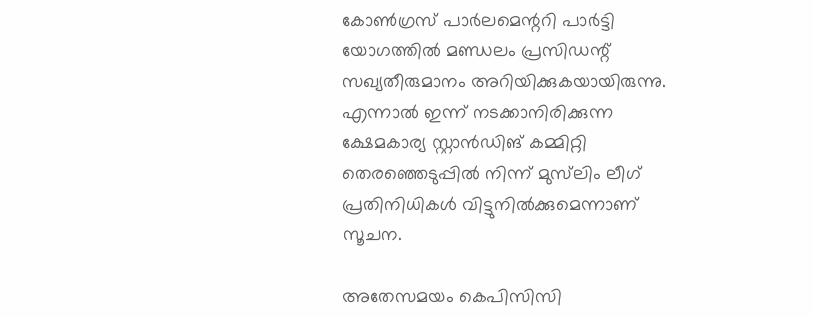കോണ്‍ഗ്രസ് പാര്‍ലമെന്ററി പാര്‍ട്ടി യോഗത്തില്‍ മണ്ഡലം പ്രസിഡന്റ് സഖ്യതീരുമാനം അറിയിക്കുകയായിരുന്നു. എന്നാല്‍ ഇന്ന് നടക്കാനിരിക്കുന്ന ക്ഷേമകാര്യ സ്റ്റാന്‍ഡിങ് കമ്മിറ്റി തെരഞ്ഞെടുപ്പില്‍ നിന്ന് മുസ്‌ലിം ലീഗ് പ്രതിനിധികള്‍ വിട്ടുനില്‍ക്കുമെന്നാണ് സൂചന.

അതേസമയം കെപിസിസി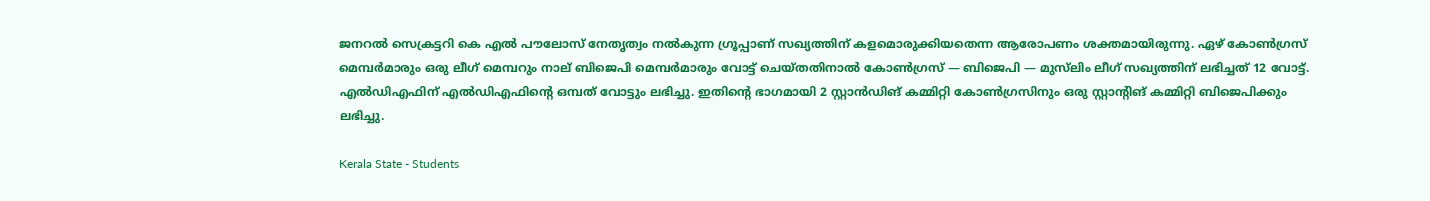ജനറല്‍ സെക്രട്ടറി കെ എല്‍ പൗലോസ് നേതൃത്വം നല്‍കുന്ന ഗ്രൂപ്പാണ് സഖ്യത്തിന് കളമൊരുക്കിയതെന്ന ആരോപണം ശക്തമായിരുന്നു. ഏഴ് കോണ്‍ഗ്രസ് മെമ്പര്‍മാരും ഒരു ലീഗ് മെമ്പറും നാല് ബിജെപി മെമ്പര്‍മാരും വോട്ട് ചെയ്തതിനാല്‍ കോണ്‍ഗ്രസ് — ബിജെപി — മുസ്‌ലിം ലീഗ് സഖ്യത്തിന് ലഭിച്ചത് 12 വോട്ട്. എല്‍ഡിഎഫിന് എല്‍ഡിഎഫിന്റെ ഒമ്പത് വോട്ടും ലഭിച്ചു. ഇതിന്റെ ഭാഗമായി 2 സ്റ്റാന്‍ഡിങ് കമ്മിറ്റി കോണ്‍ഗ്രസിനും ഒരു സ്റ്റാന്റിങ് കമ്മിറ്റി ബിജെപിക്കും ലഭിച്ചു.

Kerala State - Students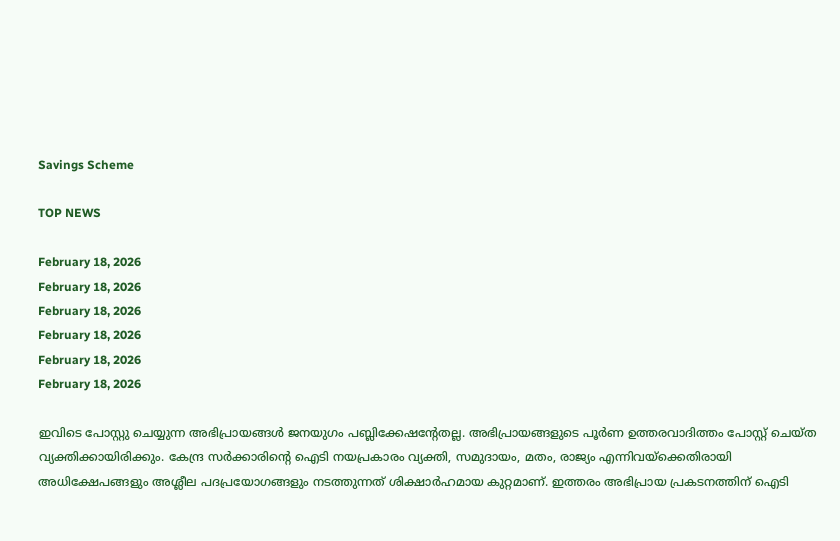Savings Scheme

TOP NEWS

February 18, 2026
February 18, 2026
February 18, 2026
February 18, 2026
February 18, 2026
February 18, 2026

ഇവിടെ പോസ്റ്റു ചെയ്യുന്ന അഭിപ്രായങ്ങള്‍ ജനയുഗം പബ്ലിക്കേഷന്റേതല്ല. അഭിപ്രായങ്ങളുടെ പൂര്‍ണ ഉത്തരവാദിത്തം പോസ്റ്റ് ചെയ്ത വ്യക്തിക്കായിരിക്കും. കേന്ദ്ര സര്‍ക്കാരിന്റെ ഐടി നയപ്രകാരം വ്യക്തി, സമുദായം, മതം, രാജ്യം എന്നിവയ്‌ക്കെതിരായി അധിക്ഷേപങ്ങളും അശ്ലീല പദപ്രയോഗങ്ങളും നടത്തുന്നത് ശിക്ഷാര്‍ഹമായ കുറ്റമാണ്. ഇത്തരം അഭിപ്രായ പ്രകടനത്തിന് ഐടി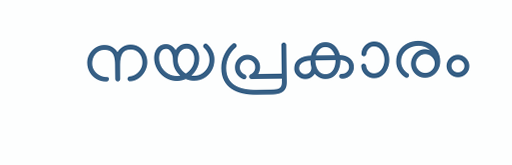നയപ്രകാരം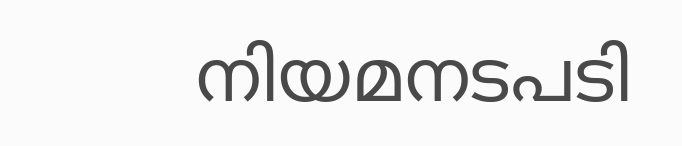നിയമനടപടി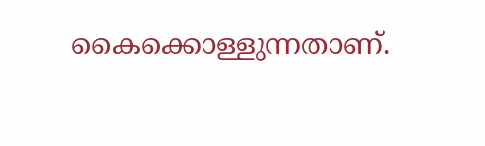കൈക്കൊള്ളുന്നതാണ്.